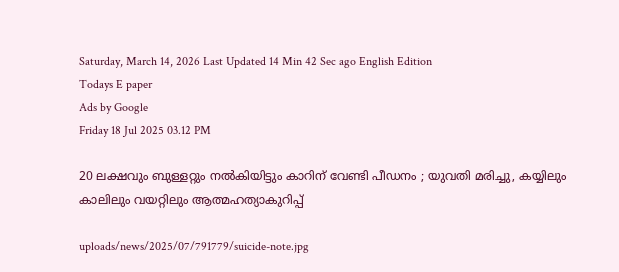Saturday, March 14, 2026 Last Updated 14 Min 42 Sec ago English Edition
Todays E paper
Ads by Google
Friday 18 Jul 2025 03.12 PM

20 ലക്ഷവും ബുള്ളറ്റും നല്‍കിയിട്ടും കാറിന് വേണ്ടി പീഡനം ; യുവതി മരിച്ചു, കയ്യിലും കാലിലും വയറ്റിലും ആത്മഹത്യാകുറിപ്പ്

uploads/news/2025/07/791779/suicide-note.jpg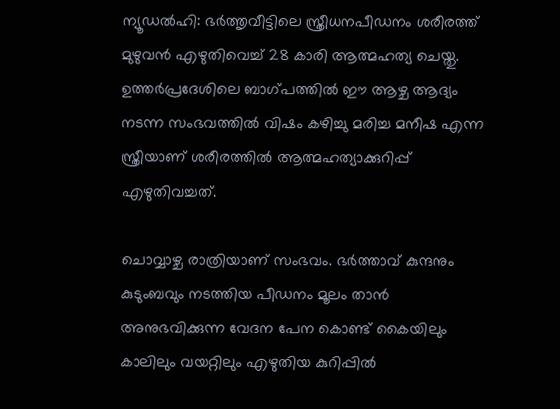ന്യൂഡല്‍ഹി: ഭര്‍ത്തൃവീട്ടിലെ സ്ത്രീധനപീഡനം ശരീരത്ത് മുഴുവന്‍ എഴുതിവെച്ച് 28 കാരി ആത്മഹത്യ ചെയ്തു. ഉത്തര്‍പ്രദേശിലെ ബാഗ്പത്തില്‍ ഈ ആഴ്ച ആദ്യം നടന്ന സംഭവത്തില്‍ വിഷം കഴിച്ചു മരിച്ച മനീഷ എന്ന സ്ത്രീയാണ് ശരീരത്തില്‍ ആത്മഹത്യാക്കുറിപ്പ് എഴുതിവച്ചത്.

ചൊവ്വാഴ്ച രാത്രിയാണ് സംഭവം. ഭര്‍ത്താവ് കുന്ദനും കുടുംബവും നടത്തിയ പീഡനം മൂലം താന്‍ അനുഭവിക്കുന്ന വേദന പേന കൊണ്ട് കൈയിലും കാലിലും വയറ്റിലും എഴുതിയ കുറിപ്പില്‍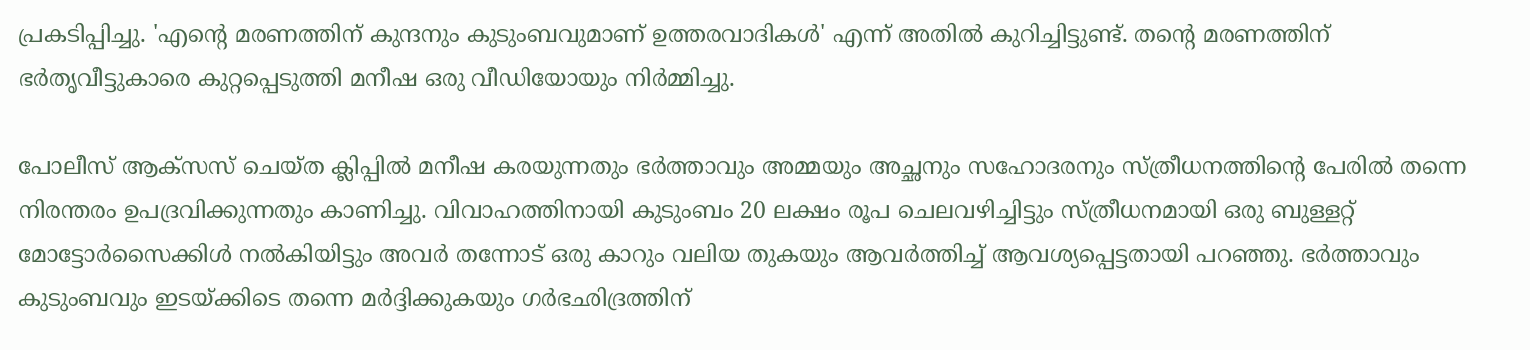പ്രകടിപ്പിച്ചു. 'എന്റെ മരണത്തിന് കുന്ദനും കുടുംബവുമാണ് ഉത്തരവാദികള്‍' എന്ന് അതില്‍ കുറിച്ചിട്ടുണ്ട്. തന്റെ മരണത്തിന് ഭര്‍തൃവീട്ടുകാരെ കുറ്റപ്പെടുത്തി മനീഷ ഒരു വീഡിയോയും നിര്‍മ്മിച്ചു.

പോലീസ് ആക്സസ് ചെയ്ത ക്ലിപ്പില്‍ മനീഷ കരയുന്നതും ഭര്‍ത്താവും അമ്മയും അച്ഛനും സഹോദരനും സ്ത്രീധനത്തിന്റെ പേരില്‍ തന്നെ നിരന്തരം ഉപദ്രവിക്കുന്നതും കാണിച്ചു. വിവാഹത്തിനായി കുടുംബം 20 ലക്ഷം രൂപ ചെലവഴിച്ചിട്ടും സ്ത്രീധനമായി ഒരു ബുള്ളറ്റ് മോട്ടോര്‍സൈക്കിള്‍ നല്‍കിയിട്ടും അവര്‍ തന്നോട് ഒരു കാറും വലിയ തുകയും ആവര്‍ത്തിച്ച് ആവശ്യപ്പെട്ടതായി പറഞ്ഞു. ഭര്‍ത്താവും കുടുംബവും ഇടയ്ക്കിടെ തന്നെ മര്‍ദ്ദിക്കുകയും ഗര്‍ഭഛിദ്രത്തിന്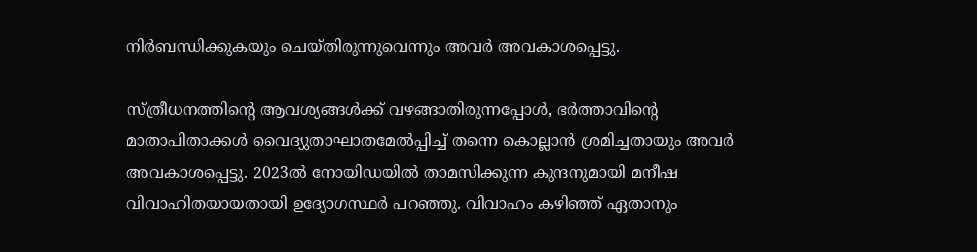നിര്‍ബന്ധിക്കുകയും ചെയ്തിരുന്നുവെന്നും അവര്‍ അവകാശപ്പെട്ടു.

സ്ത്രീധനത്തിന്റെ ആവശ്യങ്ങള്‍ക്ക് വഴങ്ങാതിരുന്നപ്പോള്‍, ഭര്‍ത്താവിന്റെ മാതാപിതാക്കള്‍ വൈദ്യുതാഘാതമേല്‍പ്പിച്ച് തന്നെ കൊല്ലാന്‍ ശ്രമിച്ചതായും അവര്‍ അവകാശപ്പെട്ടു. 2023ല്‍ നോയിഡയില്‍ താമസിക്കുന്ന കുന്ദനുമായി മനീഷ വിവാഹിതയായതായി ഉദ്യോഗസ്ഥര്‍ പറഞ്ഞു. വിവാഹം കഴിഞ്ഞ് ഏതാനും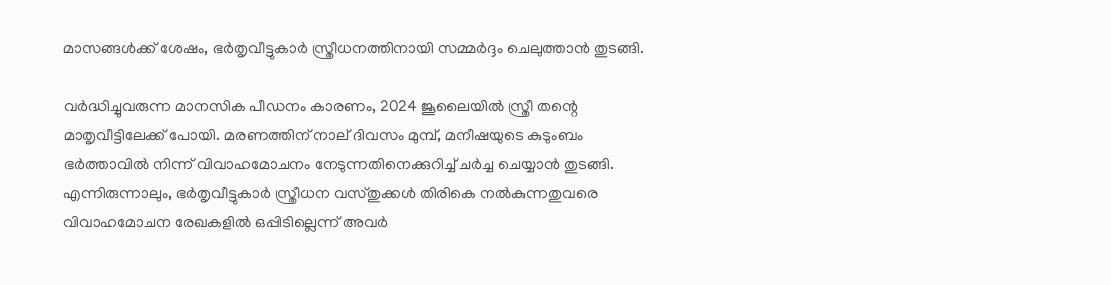മാസങ്ങള്‍ക്ക് ശേഷം, ഭര്‍തൃവീട്ടുകാര്‍ സ്ത്രീധനത്തിനായി സമ്മര്‍ദ്ദം ചെലുത്താന്‍ തുടങ്ങി.

വര്‍ദ്ധിച്ചുവരുന്ന മാനസിക പീഡനം കാരണം, 2024 ജൂലൈയില്‍ സ്ത്രീ തന്റെ മാതൃവീട്ടിലേക്ക് പോയി. മരണത്തിന് നാല് ദിവസം മുമ്പ്, മനീഷയുടെ കുടുംബം ഭര്‍ത്താവില്‍ നിന്ന് വിവാഹമോചനം നേടുന്നതിനെക്കുറിച്ച് ചര്‍ച്ച ചെയ്യാന്‍ തുടങ്ങി. എന്നിരുന്നാലും, ഭര്‍തൃവീട്ടുകാര്‍ സ്ത്രീധന വസ്തുക്കള്‍ തിരികെ നല്‍കുന്നതുവരെ വിവാഹമോചന രേഖകളില്‍ ഒപ്പിടില്ലെന്ന് അവര്‍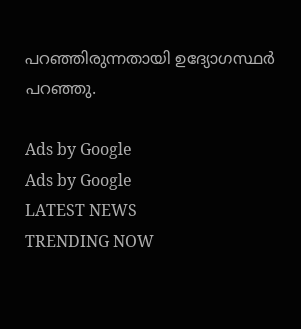പറഞ്ഞിരുന്നതായി ഉദ്യോഗസ്ഥര്‍ പറഞ്ഞു.

Ads by Google
Ads by Google
LATEST NEWS
TRENDING NOW